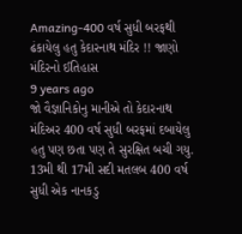Amazing-400 વર્ષ સુધી બરફથી ઢંકાયેલુ હતુ કેદારનાથ મંદિર !! જાણો મંદિરનો ઈતિહાસ
9 years ago
જો વૈજ્ઞાનિકોનુ માનીએ તો કેદારનાથ મંદિઅર 400 વર્ષ સુધી બરફમાં દબાયેલુ હતુ પણ છતા પણ તે સુરક્ષિત બચી ગયુ. 13મી થી 17મી સદી મતલબ 400 વર્ષ સુધી એક નાનકડુ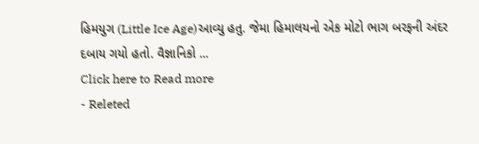હિમયુગ (Little Ice Age)આવ્યુ હતુ. જેમા હિમાલયનો એક મોટો ભાગ બરફની અંદર દબાય ગયો હતો. વૈજ્ઞાનિકો ...
Click here to Read more
- Releted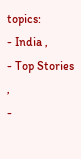topics:
- India ,
- Top Stories ,
-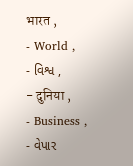भारत ,
- World ,
- વિશ્વ ,
- दुनिया ,
- Business ,
- વેપાર